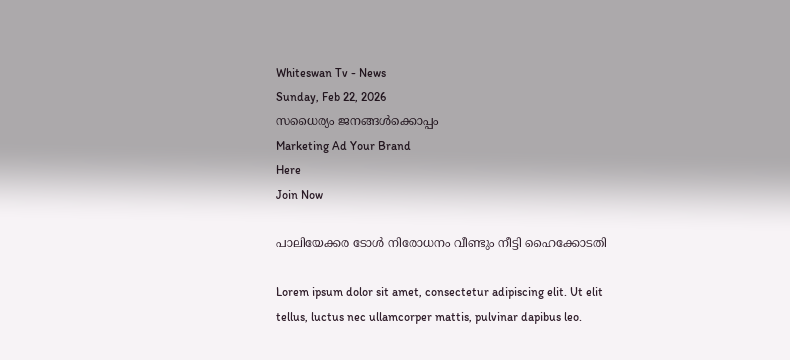Whiteswan Tv - News
Sunday, Feb 22, 2026
സധൈര്യം ജനങ്ങൾക്കൊപ്പം
Marketing Ad Your Brand
Here
Join Now

പാലിയേക്കര ടോൾ നിരോധനം വീണ്ടും നീട്ടി ഹൈക്കോടതി

Lorem ipsum dolor sit amet, consectetur adipiscing elit. Ut elit tellus, luctus nec ullamcorper mattis, pulvinar dapibus leo.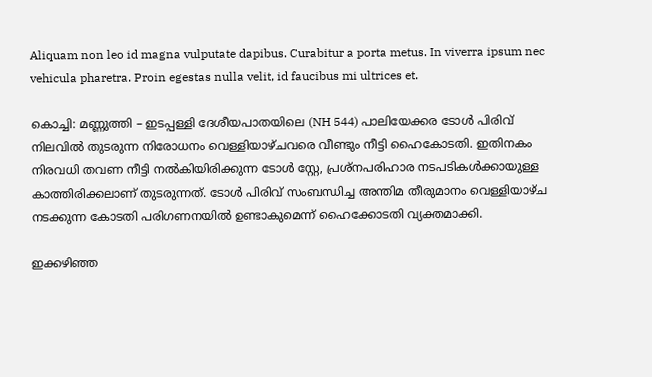Aliquam non leo id magna vulputate dapibus. Curabitur a porta metus. In viverra ipsum nec vehicula pharetra. Proin egestas nulla velit, id faucibus mi ultrices et.

കൊച്ചി: മണ്ണുത്തി – ഇടപ്പള്ളി ദേശീയപാതയിലെ (NH 544) പാലിയേക്കര ടോൾ പിരിവ് നിലവിൽ തുടരുന്ന നിരോധനം വെള്ളിയാഴ്‌ചവരെ വീണ്ടും നീട്ടി ഹൈകോടതി. ഇതിനകം നിരവധി തവണ നീട്ടി നൽകിയിരിക്കുന്ന ടോൾ സ്റ്റേ, പ്രശ്‌നപരിഹാര നടപടികൾക്കായുള്ള കാത്തിരിക്കലാണ് തുടരുന്നത്. ടോൾ പിരിവ് സംബന്ധിച്ച അന്തിമ തീരുമാനം വെള്ളിയാഴ്ച നടക്കുന്ന കോടതി പരിഗണനയിൽ ഉണ്ടാകുമെന്ന് ഹൈക്കോടതി വ്യക്തമാക്കി.

ഇക്കഴിഞ്ഞ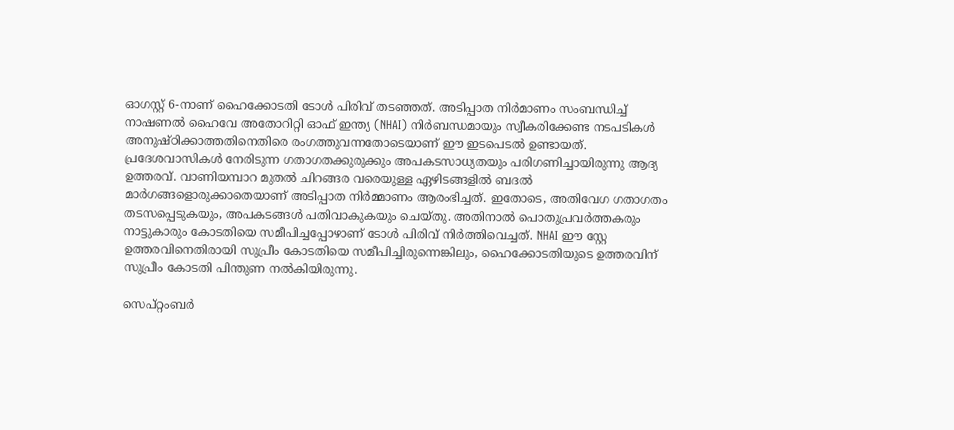ഓഗസ്റ്റ് 6-നാണ് ഹൈക്കോടതി ടോൾ പിരിവ് തടഞ്ഞത്. അടിപ്പാത നിർമാണം സംബന്ധിച്ച് നാഷണൽ ഹൈവേ അതോറിറ്റി ഓഫ് ഇന്ത്യ (NHAI) നിർബന്ധമായും സ്വീകരിക്കേണ്ട നടപടികൾ അനുഷ്ഠിക്കാത്തതിനെതിരെ രംഗത്തുവന്നതോടെയാണ് ഈ ഇടപെടൽ ഉണ്ടായത്. പ്രദേശവാസികൾ നേരിടുന്ന ഗതാഗതക്കുരുക്കും അപകടസാധ്യതയും പരിഗണിച്ചായിരുന്നു ആദ്യ ഉത്തരവ്. വാണിയമ്പാറ മുതൽ ചിറങ്ങര വരെയുള്ള ഏഴിടങ്ങളിൽ ബദൽ മാർഗങ്ങളൊരുക്കാതെയാണ് അടിപ്പാത നിർമ്മാണം ആരംഭിച്ചത്. ഇതോടെ, അതിവേഗ ഗതാഗതം തടസപ്പെടുകയും, അപകടങ്ങൾ പതിവാകുകയും ചെയ്തു. അതിനാൽ പൊതുപ്രവർത്തകരും നാട്ടുകാരും കോടതിയെ സമീപിച്ചപ്പോഴാണ് ടോൾ പിരിവ് നിർത്തിവെച്ചത്. NHAI ഈ സ്റ്റേ ഉത്തരവിനെതിരായി സുപ്രീം കോടതിയെ സമീപിച്ചിരുന്നെങ്കിലും, ഹൈക്കോടതിയുടെ ഉത്തരവിന് സുപ്രീം കോടതി പിന്തുണ നൽകിയിരുന്നു.

സെപ്റ്റംബർ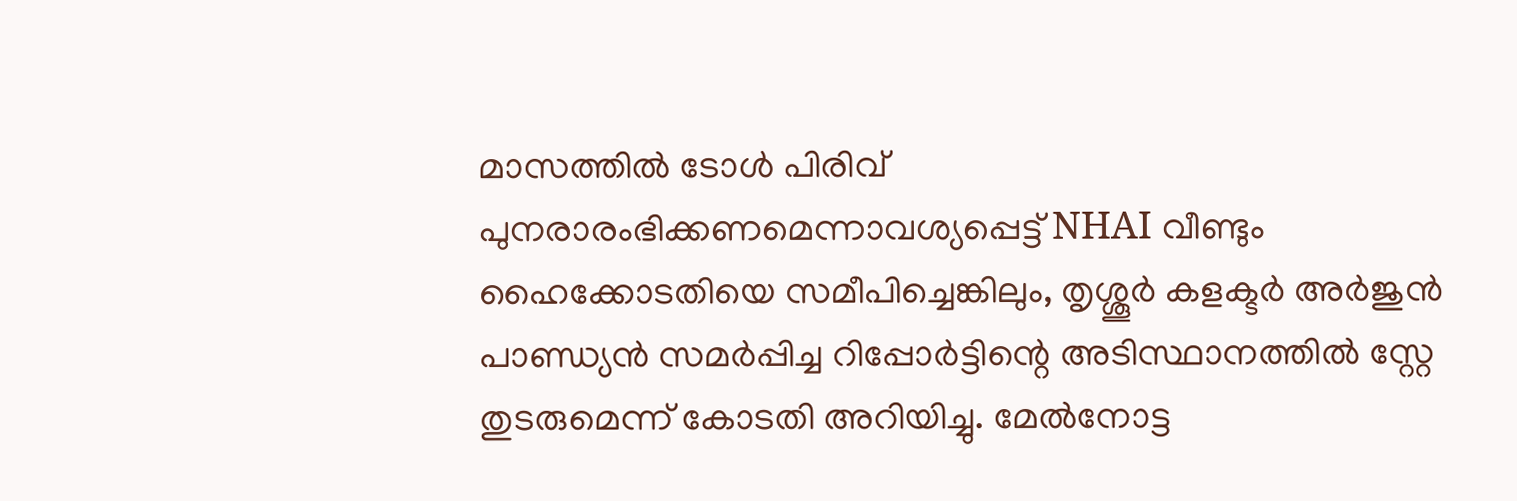മാസത്തിൽ ടോൾ പിരിവ് പുനരാരംഭിക്കണമെന്നാവശ്യപ്പെട്ട് NHAI വീണ്ടും ഹൈക്കോടതിയെ സമീപിച്ചെങ്കിലും, തൃശ്ശൂർ കളക്ടർ അർജുൻ പാണ്ഡ്യൻ സമർപ്പിച്ച റിപ്പോർട്ടിന്റെ അടിസ്ഥാനത്തിൽ സ്റ്റേ തുടരുമെന്ന് കോടതി അറിയിച്ചു. മേൽനോട്ട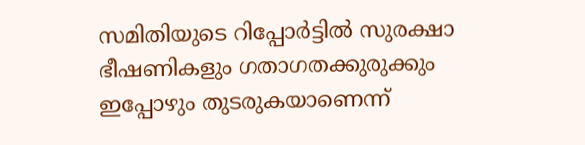സമിതിയുടെ റിപ്പോർട്ടിൽ സുരക്ഷാ ഭീഷണികളും ഗതാഗതക്കുരുക്കും ഇപ്പോഴും തുടരുകയാണെന്ന്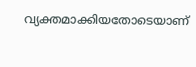വ്യക്തമാക്കിയതോടെയാണ്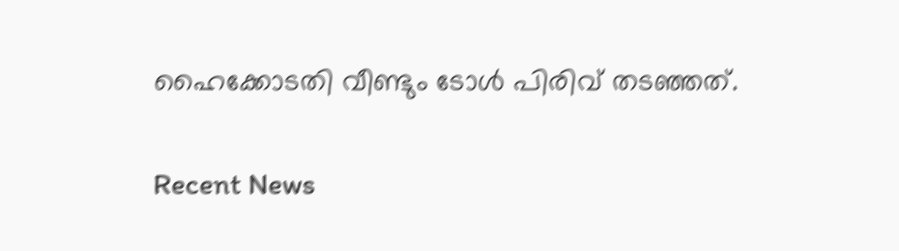ഹൈക്കോടതി വീണ്ടും ടോൾ പിരിവ് തടഞ്ഞത്.

Recent News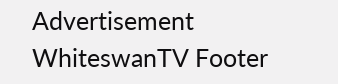Advertisement
WhiteswanTV Footer